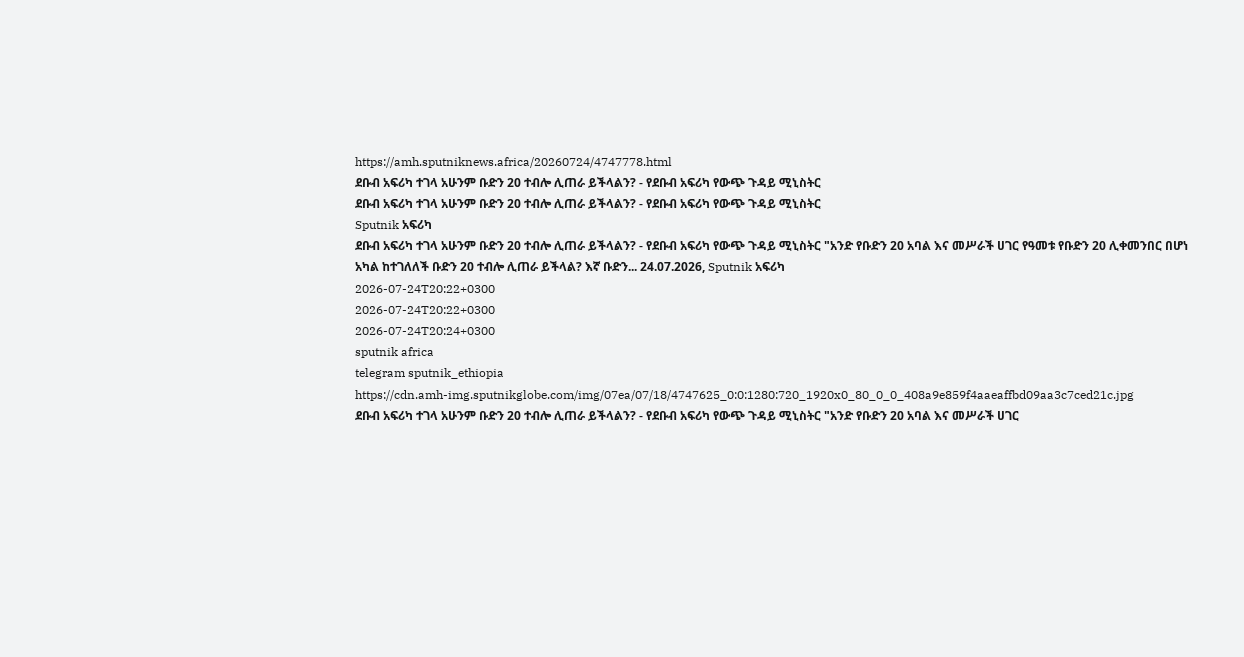https://amh.sputniknews.africa/20260724/4747778.html
ደቡብ አፍሪካ ተገላ አሁንም ቡድን 20 ተብሎ ሊጠራ ይችላልን? - የደቡብ አፍሪካ የውጭ ጉዳይ ሚኒስትር
ደቡብ አፍሪካ ተገላ አሁንም ቡድን 20 ተብሎ ሊጠራ ይችላልን? - የደቡብ አፍሪካ የውጭ ጉዳይ ሚኒስትር
Sputnik አፍሪካ
ደቡብ አፍሪካ ተገላ አሁንም ቡድን 20 ተብሎ ሊጠራ ይችላልን? - የደቡብ አፍሪካ የውጭ ጉዳይ ሚኒስትር "አንድ የቡድን 20 አባል እና መሥራች ሀገር የዓመቱ የቡድን 20 ሊቀመንበር በሆነ አካል ከተገለለች ቡድን 20 ተብሎ ሊጠራ ይችላል? እኛ ቡድን... 24.07.2026, Sputnik አፍሪካ
2026-07-24T20:22+0300
2026-07-24T20:22+0300
2026-07-24T20:24+0300
sputnik africa
telegram sputnik_ethiopia
https://cdn.amh-img.sputnikglobe.com/img/07ea/07/18/4747625_0:0:1280:720_1920x0_80_0_0_408a9e859f4aaeaffbd09aa3c7ced21c.jpg
ደቡብ አፍሪካ ተገላ አሁንም ቡድን 20 ተብሎ ሊጠራ ይችላልን? - የደቡብ አፍሪካ የውጭ ጉዳይ ሚኒስትር "አንድ የቡድን 20 አባል እና መሥራች ሀገር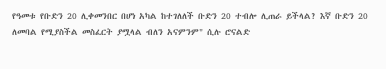የዓመቱ የቡድን 20 ሊቀመንበር በሆነ አካል ከተገለለች ቡድን 20 ተብሎ ሊጠራ ይችላል? እኛ ቡድን 20 ለመባል የሚያስችል መስፈርት ያሟላል ብለን አናምንም" ሲሉ ሮናልድ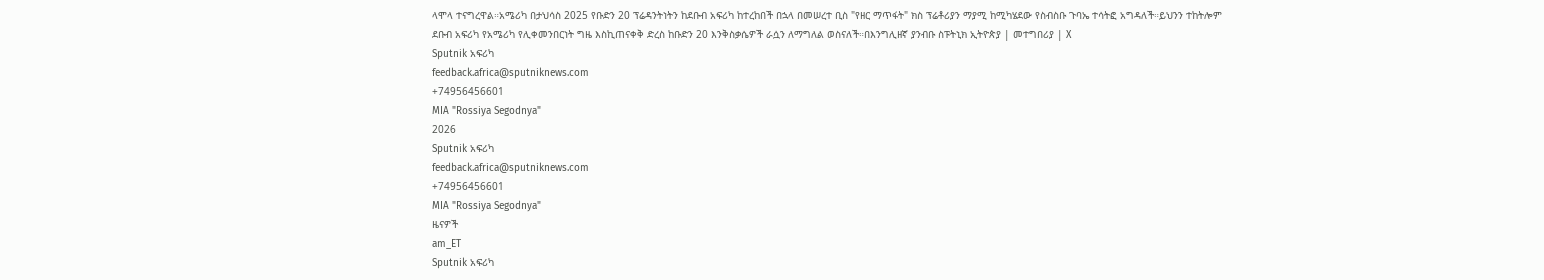ላሞላ ተናግረዋል።አሜሪካ በታህሳስ 2025 የቡድን 20 ፕሬዳንትነትን ከደቡብ አፍሪካ ከተረከበች በኋላ በመሠረተ ቢስ "የዘር ማጥፋት" ክስ ፕሬቶሪያን ማያሚ ከሚካሄደው የስብስቡ ጉባኤ ተሳትፎ አግዳለች።ይህንን ተከትሎም ደቡብ አፍሪካ የአሜሪካ የሊቀመንበርነት ግዜ እስኪጠናቀቅ ድረስ ከቡድን 20 እንቅስቃሴዎች ራሷን ለማግለል ወስናለች።በእንግሊዘኛ ያንብቡ ስፑትኒክ ኢትዮጵያ | መተግበሪያ | X
Sputnik አፍሪካ
feedback.africa@sputniknews.com
+74956456601
MIA "Rossiya Segodnya"
2026
Sputnik አፍሪካ
feedback.africa@sputniknews.com
+74956456601
MIA "Rossiya Segodnya"
ዜናዎች
am_ET
Sputnik አፍሪካ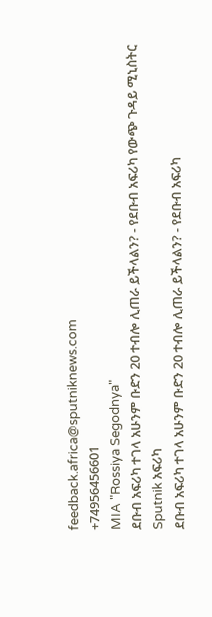feedback.africa@sputniknews.com
+74956456601
MIA "Rossiya Segodnya"
ደቡብ አፍሪካ ተገላ አሁንም ቡድን 20 ተብሎ ሊጠራ ይችላልን? - የደቡብ አፍሪካ የውጭ ጉዳይ ሚኒስትር
Sputnik አፍሪካ
ደቡብ አፍሪካ ተገላ አሁንም ቡድን 20 ተብሎ ሊጠራ ይችላልን? - የደቡብ አፍሪካ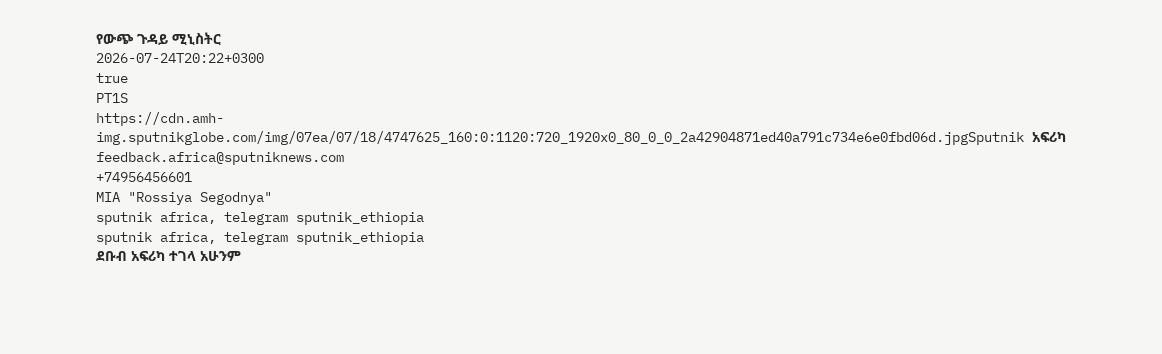የውጭ ጉዳይ ሚኒስትር
2026-07-24T20:22+0300
true
PT1S
https://cdn.amh-img.sputnikglobe.com/img/07ea/07/18/4747625_160:0:1120:720_1920x0_80_0_0_2a42904871ed40a791c734e6e0fbd06d.jpgSputnik አፍሪካ
feedback.africa@sputniknews.com
+74956456601
MIA "Rossiya Segodnya"
sputnik africa, telegram sputnik_ethiopia
sputnik africa, telegram sputnik_ethiopia
ደቡብ አፍሪካ ተገላ አሁንም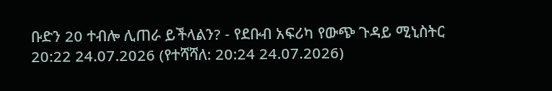ቡድን 20 ተብሎ ሊጠራ ይችላልን? - የደቡብ አፍሪካ የውጭ ጉዳይ ሚኒስትር
20:22 24.07.2026 (የተሻሻለ: 20:24 24.07.2026)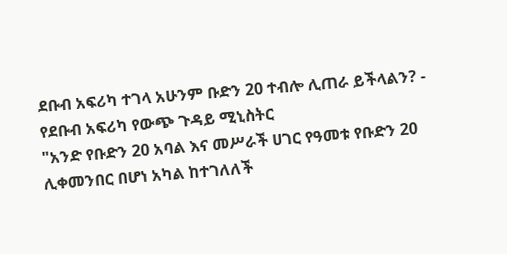ደቡብ አፍሪካ ተገላ አሁንም ቡድን 20 ተብሎ ሊጠራ ይችላልን? - የደቡብ አፍሪካ የውጭ ጉዳይ ሚኒስትር
"አንድ የቡድን 20 አባል እና መሥራች ሀገር የዓመቱ የቡድን 20 ሊቀመንበር በሆነ አካል ከተገለለች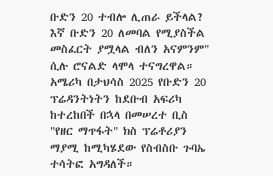ቡድን 20 ተብሎ ሊጠራ ይችላል? እኛ ቡድን 20 ለመባል የሚያስችል መስፈርት ያሟላል ብለን አናምንም" ሲሉ ሮናልድ ላሞላ ተናግረዋል።
አሜሪካ በታህሳስ 2025 የቡድን 20 ፕሬዳንትነትን ከደቡብ አፍሪካ ከተረከበች በኋላ በመሠረተ ቢስ "የዘር ማጥፋት" ክስ ፕሬቶሪያን ማያሚ ከሚካሄደው የስብስቡ ጉባኤ ተሳትፎ አግዳለች።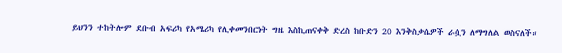ይህንን ተከትሎም ደቡብ አፍሪካ የአሜሪካ የሊቀመንበርነት ግዜ እስኪጠናቀቅ ድረስ ከቡድን 20 እንቅስቃሴዎች ራሷን ለማግለል ወስናለች።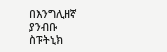በእንግሊዘኛ ያንብቡ
ስፑትኒክ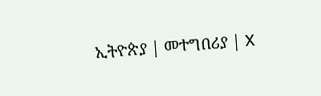ኢትዮጵያ | መተግበሪያ | X